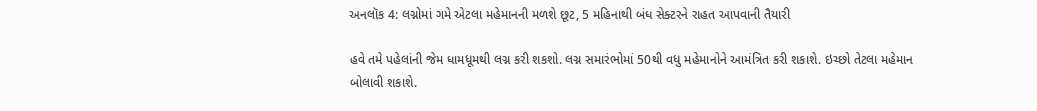અનલૉક 4: લગ્નોમાં ગમે એટલા મહેમાનની મળશે છૂટ, 5 મહિનાથી બંધ સેક્ટરને રાહત આપવાની તૈયારી

હવે તમે પહેલાંની જેમ ધામધૂમથી લગ્ન કરી શકશો. લગ્ન સમારંભોમાં 50થી વધુ મહેમાનોને આમંત્રિત કરી શકાશે. ઇચ્છો તેટલા મહેમાન બોલાવી શકાશે.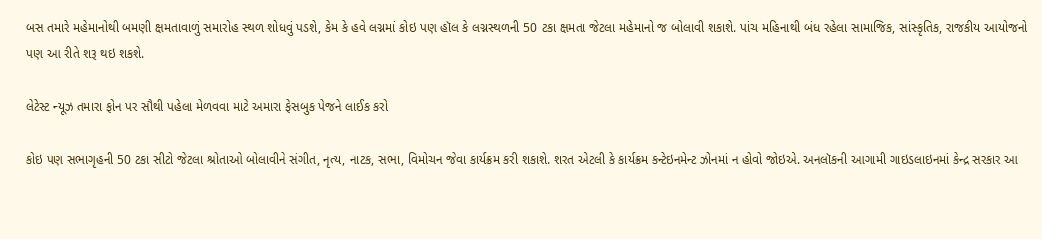બસ તમારે મહેમાનોથી બમણી ક્ષમતાવાળું સમારોહ સ્થળ શોધવું પડશે, કેમ કે હવે લગ્નમાં કોઇ પણ હૉલ કે લગ્નસ્થળની 50 ટકા ક્ષમતા જેટલા મહેમાનો જ બોલાવી શકાશે. પાંચ મહિનાથી બંધ રહેલા સામાજિક, સાંસ્કૃતિક, રાજકીય આયોજનો પણ આ રીતે શરૂ થઇ શકશે.

લેટેસ્ટ ન્યૂઝ તમારા ફોન પર સૌથી પહેલા મેળવવા માટે અમારા ફેસબુક પેજને લાઈક કરો

કોઇ પણ સભાગૃહની 50 ટકા સીટો જેટલા શ્રોતાઓ બોલાવીને સંગીત, નૃત્ય, નાટક, સભા, વિમોચન જેવા કાર્યક્રમ કરી શકાશે. શરત એટલી કે કાર્યક્રમ કન્ટેઇનમેન્ટ ઝોનમાં ન હોવો જોઇએ. અનલૉકની આગામી ગાઇડલાઇનમાં કેન્દ્ર સરકાર આ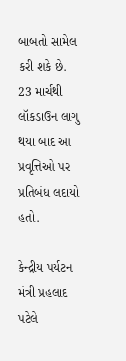બાબતો સામેલ કરી શકે છે. 23 માર્ચથી લૉકડાઉન લાગુ થયા બાદ આ પ્રવૃત્તિઓ પર પ્રતિબંધ લદાયો હતો.

કેન્દ્રીય પર્યટન મંત્રી પ્રહલાદ પટેલે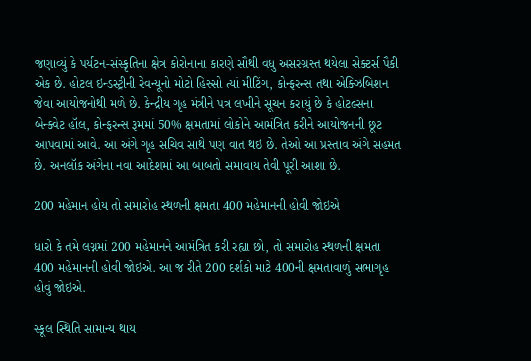જણાવ્યું કે પર્યટન-સંસ્કૃતિના ક્ષેત્ર કોરોનાના કારણે સૌથી વધુ અસરગ્રસ્ત થયેલા સેક્ટર્સ પૈકી એક છે. હોટલ ઇન્ડસ્ટ્રીની રેવન્યૂનો મોટો હિસ્સો ત્યાં મીટિંગ, કોન્ફરન્સ તથા એક્ઝિબિશન જેવા આયોજનોથી મળે છે. કેન્દ્રીય ગૃહ મંત્રીને પત્ર લખીને સૂચન કરાયું છે કે હોટલ્સના બેન્ક્વેટ હૉલ, કોન્ફરન્સ રૂમમાં 50% ક્ષમતામાં લોકોને આમંત્રિત કરીને આયોજનની છૂટ આપવામાં આવે. આ અંગે ગૃહ સચિવ સાથે પણ વાત થઇ છે. તેઓ આ પ્રસ્તાવ અંગે સહમત છે. અનલૉક અંગેના નવા આદેશમાં આ બાબતો સમાવાય તેવી પૂરી આશા છે.

200 મહેમાન હોય તો સમારોહ સ્થળની ક્ષમતા 400 મહેમાનની હોવી જોઇએ

ધારો કે તમે લગ્નમાં 200 મહેમાનને આમંત્રિત કરી રહ્યા છો, તો સમારોહ સ્થળની ક્ષમતા 400 મહેમાનની હોવી જોઇએ. આ જ રીતે 200 દર્શકો માટે 400ની ક્ષમતાવાળું સભાગૃહ હોવું જોઇએ.

સ્કૂલ સ્થિતિ સામાન્ય થાય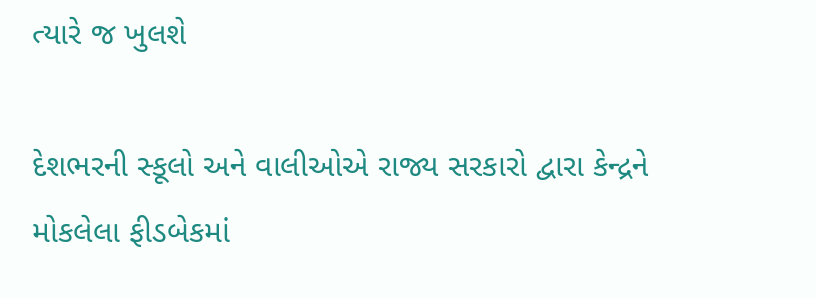ત્યારે જ ખુલશે

દેશભરની સ્કૂલો અને વાલીઓએ રાજ્ય સરકારો દ્વારા કેન્દ્રને મોકલેલા ફીડબેકમાં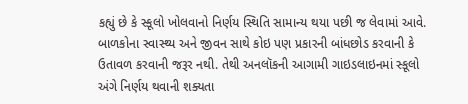કહ્યું છે કે સ્કૂલો ખોલવાનો નિર્ણય સ્થિતિ સામાન્ય થયા પછી જ લેવામાં આવે. બાળકોના સ્વાસ્થ્ય અને જીવન સાથે કોઇ પણ પ્રકારની બાંધછોડ કરવાની કે ઉતાવળ કરવાની જરૂર નથી. તેથી અનલૉકની આગામી ગાઇડલાઇનમાં સ્કૂલો અંગે નિર્ણય થવાની શક્યતા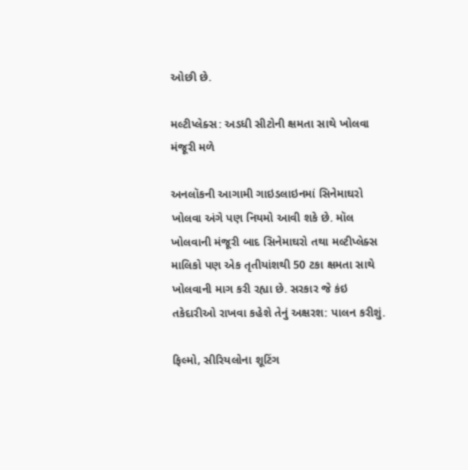ઓછી છે.

મલ્ટીપ્લેક્સ: અડધી સીટોની ક્ષમતા સાથે ખોલવા મંજૂરી મળે

અનલૉકની આગામી ગાઇડલાઇનમાં સિનેમાઘરો ખોલવા અંગે પણ નિયમો આવી શકે છે. મૉલ ખોલવાની મંજૂરી બાદ સિનેમાઘરો તથા મલ્ટીપ્લેક્સ માલિકો પણ એક તૃતીયાંશથી 50 ટકા ક્ષમતા સાથે ખોલવાની માગ કરી રહ્યા છે. સરકાર જે કંઇ તકેદારીઓ રાખવા કહેશે તેનું અક્ષરશ: પાલન કરીશું.

ફિલ્મો, સીરિયલોના શૂટિંગ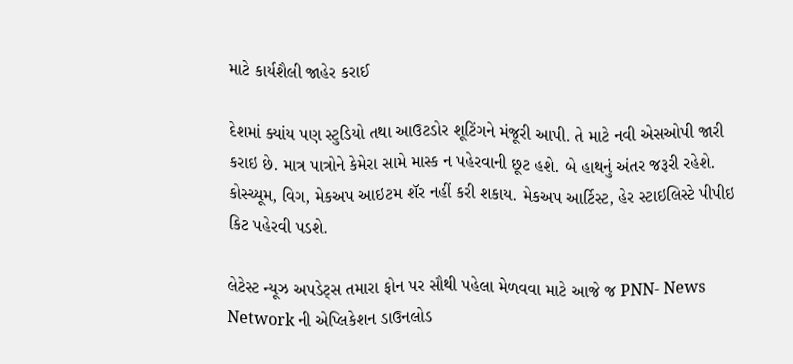માટે કાર્યશૈલી જાહેર કરાઈ

દેશમાં ક્યાંય પણ સ્ટુડિયો તથા આઉટડોર શૂટિંગને મંજૂરી આપી. તે માટે નવી એસઓપી જારી કરાઇ છે. માત્ર પાત્રોને કેમેરા સામે માસ્ક ન પહેરવાની છૂટ હશે. બે હાથનું અંતર જરૂરી રહેશે. કોસ્ચ્યૂમ, વિગ, મેકઅપ આઇટમ શૅર નહીં કરી શકાય. મેકઅપ આર્ટિસ્ટ, હેર સ્ટાઇલિસ્ટે પીપીઇ કિટ પહેરવી પડશે.

લેટેસ્ટ ન્યૂઝ અપડેટ્સ તમારા ફોન પર સૌથી પહેલા મેળવવા માટે આજે જ PNN- News Network ની એપ્લિકેશન ડાઉનલોડ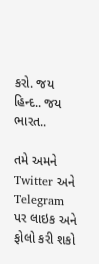કરો. જય હિન્દ.. જય ભારત..

તમે અમને Twitter અને Telegram પર લાઇક અને ફોલો કરી શકો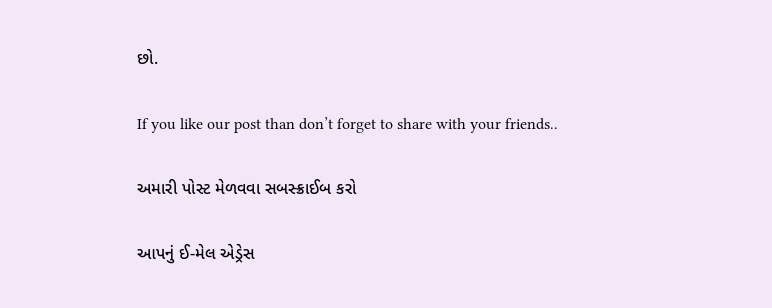છો.

If you like our post than don’t forget to share with your friends..

અમારી પોસ્ટ મેળવવા સબસ્ક્રાઈબ કરો

આપનું ઈ-મેલ એડ્રેસ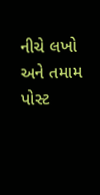નીચે લખો અને તમામ પોસ્ટ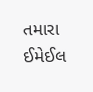તમારા ઈમેઈલ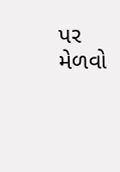પર મેળવો